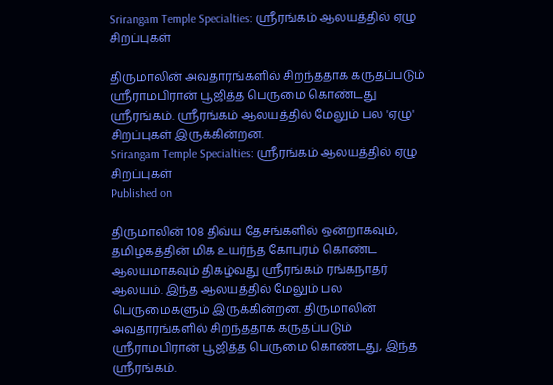Srirangam Temple Specialties: ஸ்ரீரங்கம் ஆலயத்தில் ஏழு சிறப்புகள்

திருமாலின் அவதாரங்களில் சிறந்ததாக கருதப்படும் ஸ்ரீராமபிரான் பூஜித்த பெருமை கொண்டது ஸ்ரீரங்கம். ஸ்ரீரங்கம் ஆலயத்தில் மேலும் பல 'ஏழு' சிறப்புகள் இருக்கின்றன.
Srirangam Temple Specialties: ஸ்ரீரங்கம் ஆலயத்தில் ஏழு சிறப்புகள்
Published on

திருமாலின் 108 திவ்ய தேசங்களில் ஒன்றாகவும், தமிழகத்தின் மிக உயர்ந்த கோபுரம் கொண்ட ஆலயமாகவும் திகழ்வது ஸ்ரீரங்கம் ரங்கநாதர் ஆலயம். இந்த ஆலயத்தில் மேலும் பல பெருமைகளும் இருக்கின்றன. திருமாலின் அவதாரங்களில் சிறந்ததாக கருதப்படும் ஸ்ரீராமபிரான் பூஜித்த பெருமை கொண்டது, இந்த ஸ்ரீரங்கம்.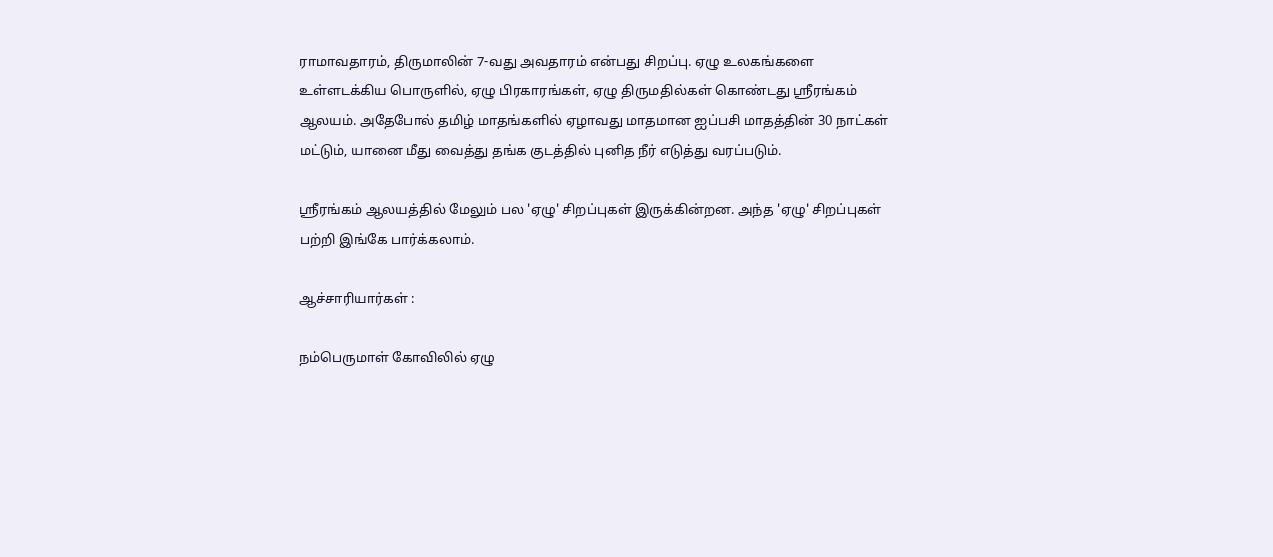ராமாவதாரம், திருமாலின் 7-வது அவதாரம் என்பது சிறப்பு. ஏழு உலகங்களை உள்ளடக்கிய பொருளில், ஏழு பிரகாரங்கள், ஏழு திருமதில்கள் கொண்டது ஸ்ரீரங்கம் ஆலயம். அதேபோல் தமிழ் மாதங்களில் ஏழாவது மாதமான ஐப்பசி மாதத்தின் 30 நாட்கள் மட்டும், யானை மீது வைத்து தங்க குடத்தில் புனித நீர் எடுத்து வரப்படும்.

ஸ்ரீரங்கம் ஆலயத்தில் மேலும் பல 'ஏழு' சிறப்புகள் இருக்கின்றன. அந்த 'ஏழு' சிறப்புகள் பற்றி இங்கே பார்க்கலாம்.

ஆச்சாரியார்கள் :

நம்பெருமாள் கோவிலில் ஏழு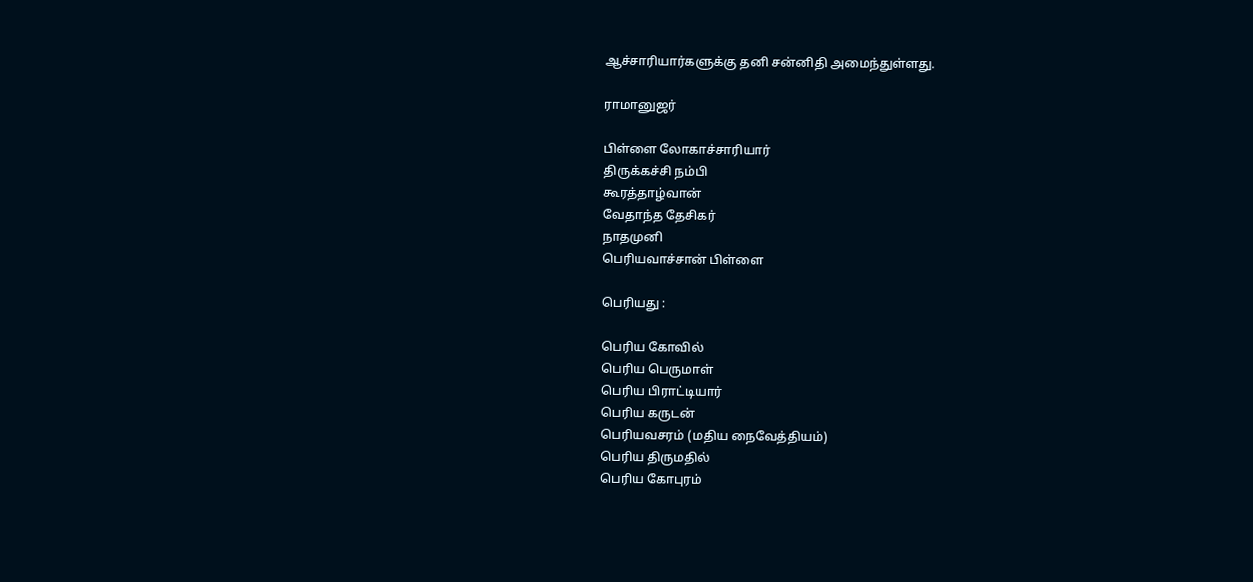ஆச்சாரியார்களுக்கு தனி சன்னிதி அமைந்துள்ளது.

ராமானுஜர்

பிள்ளை லோகாச்சாரியார்
திருக்கச்சி நம்பி
கூரத்தாழ்வான்
வேதாந்த தேசிகர்
நாதமுனி
பெரியவாச்சான் பிள்ளை

பெரியது :

பெரிய கோவில்
பெரிய பெருமாள்
பெரிய பிராட்டியார்
பெரிய கருடன்
பெரியவசரம் (மதிய நைவேத்தியம்)
பெரிய திருமதில்
பெரிய கோபுரம்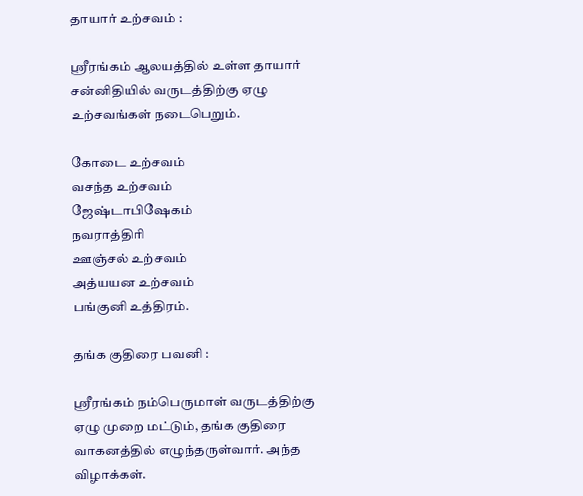தாயார் உற்சவம் :

ஸ்ரீரங்கம் ஆலயத்தில் உள்ள தாயார் சன்னிதியில் வருடத்திற்கு ஏழு உற்சவங்கள் நடைபெறும்.

கோடை உற்சவம்
வசந்த உற்சவம்
ஜேஷ்டாபிஷேகம்
நவராத்திரி
ஊஞ்சல் உற்சவம்
அத்யயன உற்சவம்
பங்குனி உத்திரம்.

தங்க குதிரை பவனி :

ஸ்ரீரங்கம் நம்பெருமாள் வருடத்திற்கு ஏழு முறை மட்டும், தங்க குதிரை வாகனத்தில் எழுந்தருள்வார். அந்த விழாக்கள்.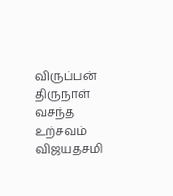விருப்பன் திருநாள்
வசந்த உற்சவம்
விஜயதசமி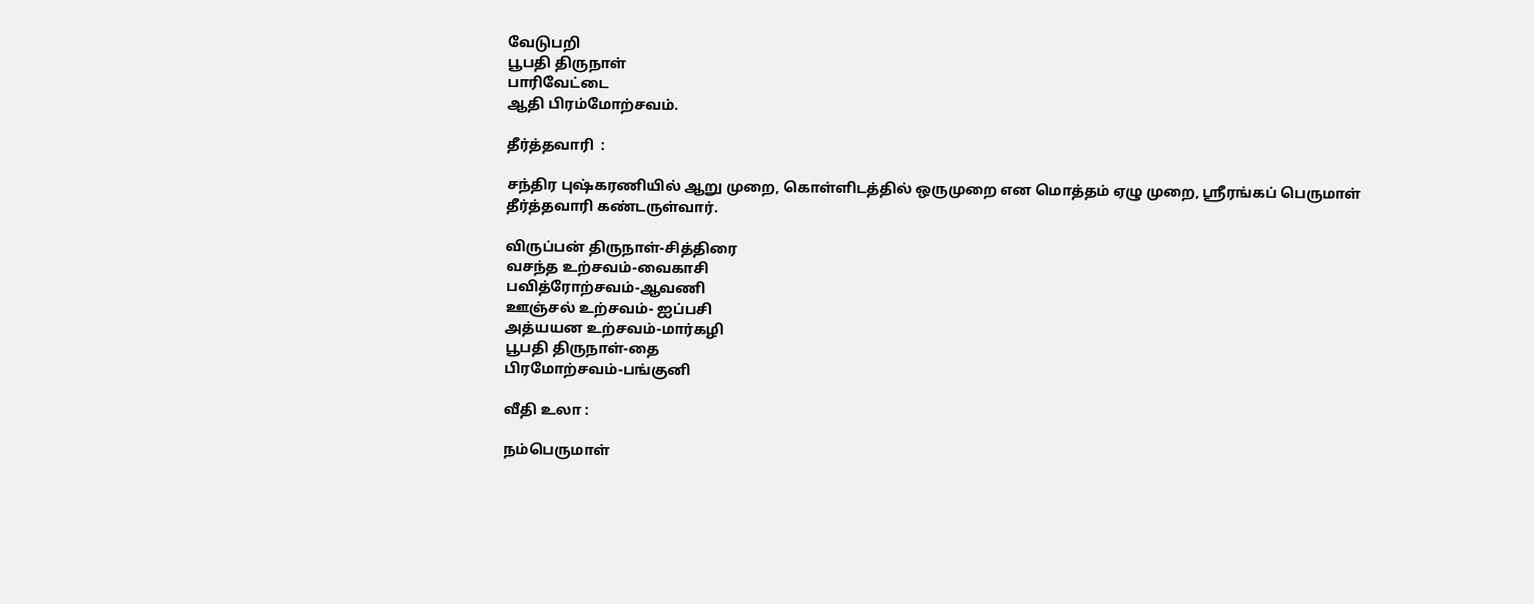வேடுபறி
பூபதி திருநாள்
பாரிவேட்டை
ஆதி பிரம்மோற்சவம்.

தீர்த்தவாரி  :

சந்திர புஷ்கரணியில் ஆறு முறை, கொள்ளிடத்தில் ஒருமுறை என மொத்தம் ஏழு முறை, ஸ்ரீரங்கப் பெருமாள் தீர்த்தவாரி கண்டருள்வார்.

விருப்பன் திருநாள்-சித்திரை
வசந்த உற்சவம்-வைகாசி
பவித்ரோற்சவம்-ஆவணி
ஊஞ்சல் உற்சவம்- ஐப்பசி
அத்யயன உற்சவம்-மார்கழி
பூபதி திருநாள்-தை
பிரமோற்சவம்-பங்குனி

வீதி உலா :

நம்பெருமாள்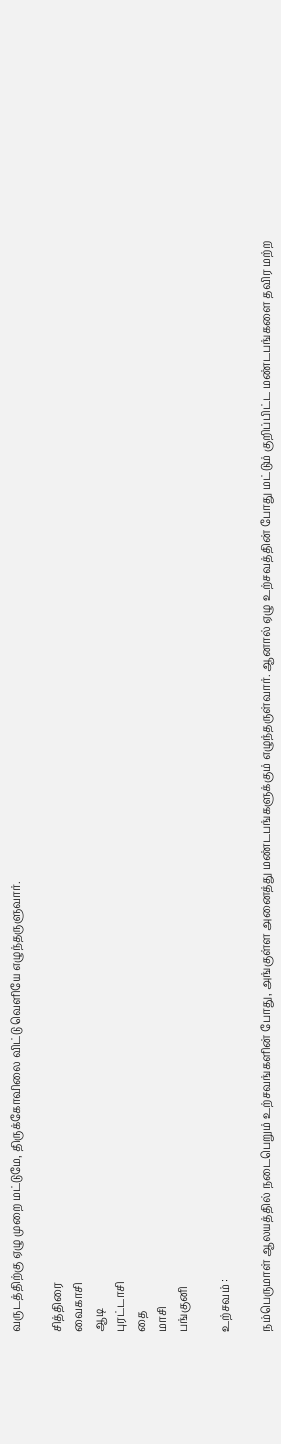வருடத்திற்கு ஏழு முறை மட்டுமே, திருக்கோவிலை விட்டு வெளியே எழுந்தருளுவார்.

சித்திரை
வைகாசி
ஆடி
புரட்டாசி
தை
மாசி
பங்குனி

உற்சவம் :

நம்பெருமாள் ஆலயத்தில் நடைபெறும் உற்சவங்களின் போது, அங்குள்ள அனைத்து மண்டபங்களுக்கும் எழுந்தருள்வார். ஆனால் ஏழு உற்சவத்தின் போது மட்டும் குறிப்பிட்ட மண்டபங்களை தவிர மற்ற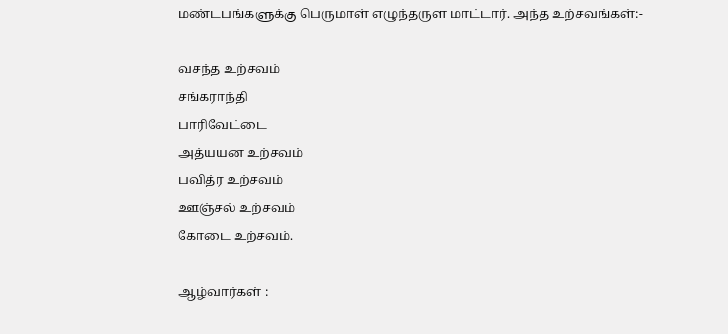மண்டபங்களுக்கு பெருமாள் எழுந்தருள மாட்டார். அந்த உற்சவங்கள்:-

வசந்த உற்சவம்
சங்கராந்தி
பாரிவேட்டை
அத்யயன உற்சவம்
பவித்ர உற்சவம்
ஊஞ்சல் உற்சவம்
கோடை உற்சவம்.

ஆழ்வார்கள் :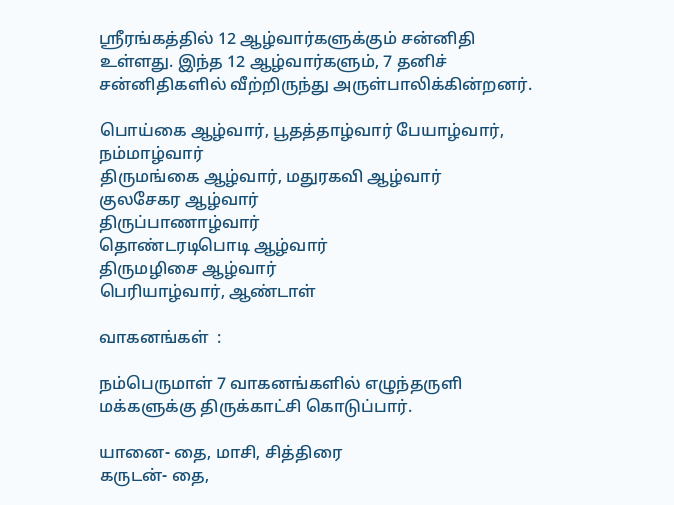ஸ்ரீரங்கத்தில் 12 ஆழ்வார்களுக்கும் சன்னிதி உள்ளது. இந்த 12 ஆழ்வார்களும், 7 தனிச் சன்னிதிகளில் வீற்றிருந்து அருள்பாலிக்கின்றனர்.

பொய்கை ஆழ்வார், பூதத்தாழ்வார் பேயாழ்வார், நம்மாழ்வார்
திருமங்கை ஆழ்வார், மதுரகவி ஆழ்வார்
குலசேகர ஆழ்வார்
திருப்பாணாழ்வார்
தொண்டரடிபொடி ஆழ்வார்
திருமழிசை ஆழ்வார்
பெரியாழ்வார், ஆண்டாள்

வாகனங்கள்  :

நம்பெருமாள் 7 வாகனங்களில் எழுந்தருளி மக்களுக்கு திருக்காட்சி கொடுப்பார்.

யானை- தை, மாசி, சித்திரை
கருடன்- தை,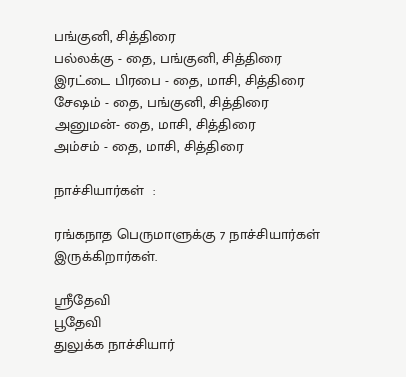பங்குனி, சித்திரை
பல்லக்கு - தை, பங்குனி, சித்திரை
இரட்டை பிரபை - தை, மாசி, சித்திரை
சேஷம் - தை, பங்குனி, சித்திரை
அனுமன்- தை, மாசி, சித்திரை
அம்சம் - தை, மாசி, சித்திரை

நாச்சியார்கள்  :

ரங்கநாத பெருமாளுக்கு 7 நாச்சியார்கள் இருக்கிறார்கள்.

ஸ்ரீதேவி
பூதேவி
துலுக்க நாச்சியார்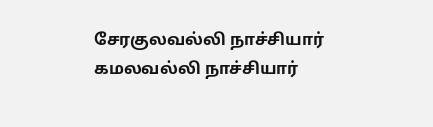சேரகுலவல்லி நாச்சியார்
கமலவல்லி நாச்சியார்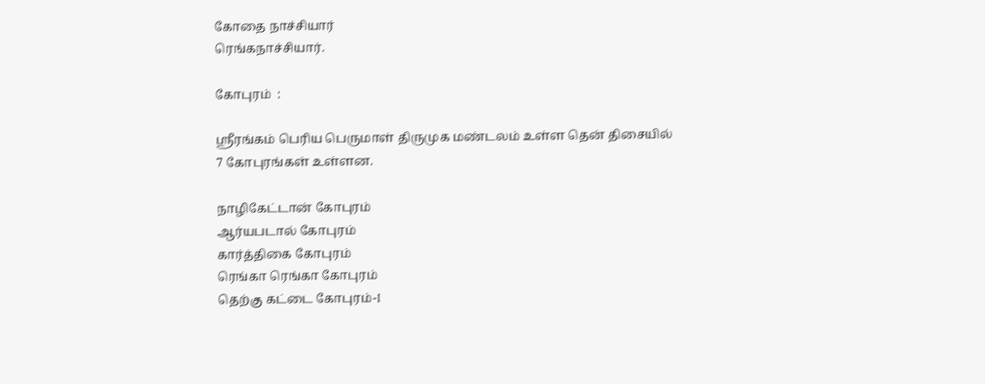கோதை நாச்சியார்
ரெங்கநாச்சியார்.

கோபுரம்  :

ஸ்ரீரங்கம் பெரிய பெருமாள் திருமுக மண்டலம் உள்ள தென் திசையில் 7 கோபுரங்கள் உள்ளன.

நாழிகேட்டான் கோபுரம்
ஆர்யபடால் கோபுரம்
கார்த்திகை கோபுரம்
ரெங்கா ரெங்கா கோபுரம்
தெற்கு கட்டை கோபுரம்-I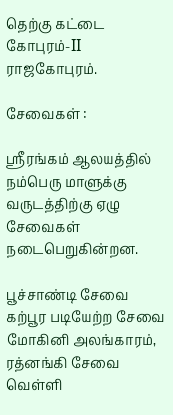தெற்கு கட்டை கோபுரம்-II
ராஜகோபுரம்.

சேவைகள் :

ஸ்ரீரங்கம் ஆலயத்தில் நம்பெரு மாளுக்கு வருடத்திற்கு ஏழு சேவைகள் நடைபெறுகின்றன.

பூச்சாண்டி சேவை
கற்பூர படியேற்ற சேவை
மோகினி அலங்காரம், ரத்னங்கி சேவை
வெள்ளி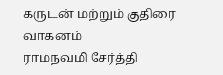கருடன் மற்றும் குதிரை வாகனம்
ராமநவமி சேர்த்தி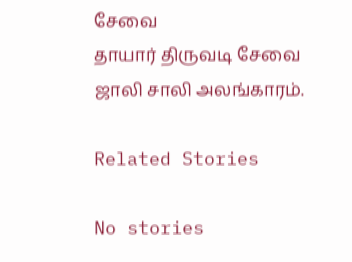சேவை
தாயார் திருவடி சேவை
ஜாலி சாலி அலங்காரம்.

Related Stories

No stories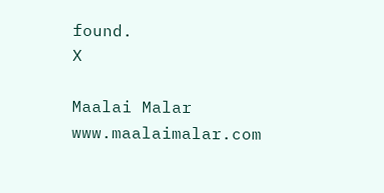found.
X

Maalai Malar
www.maalaimalar.com